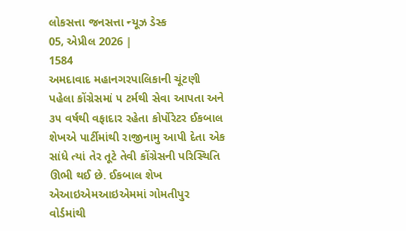લોકસત્તા જનસત્તા ન્યૂઝ ડેસ્ક
05, એપ્રીલ 2026 |
1584
અમદાવાદ મહાનગરપાલિકાની ચૂંટણી પહેલા કોંગ્રેસમાં ૫ ટર્મથી સેવા આપતા અને ૩૫ વર્ષથી વફાદાર રહેતા કોર્પોરેટર ઈકબાલ શેખએ પાર્ટીમાંથી રાજીનામુ આપી દેતા એક સાંધે ત્યાં તેર તૂટે તેવી કોંગ્રેસની પરિસ્થિતિ ઊભી થઈ છે. ઈકબાલ શેખ એઆઇએમઆઇએમમાં ગોમતીપુર વોર્ડમાંથી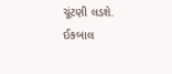ચૂંટણી લડશે. ઈકબાલ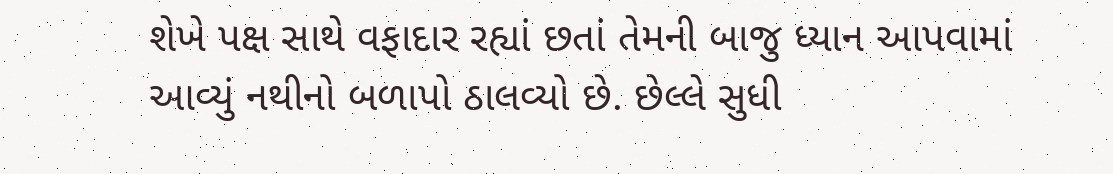શેખે પક્ષ સાથે વફાદાર રહ્યાં છતાં તેમની બાજુ ધ્યાન આપવામાં આવ્યું નથીનો બળાપો ઠાલવ્યો છે. છેલ્લે સુધી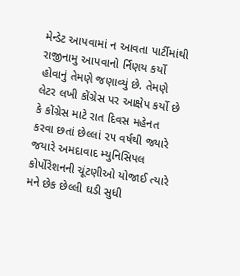મેન્ડેટ આપવામાં ન આવતા પાર્ટીમાંથી રાજીનામુ આપવાનો ર્નિણય કર્યો હોવાનું તેમણે જણાવ્યું છે. તેમણે લેટર લખી કોંગ્રેસ પર આક્ષેપ કર્યો છે કે કોંગ્રેસ માટે રાત દિવસ મહેનત કરવા છતાં છેલ્લાં ૨૫ વર્ષથી જ્યારે જયારે અમદાવાદ મ્યુનિસિપલ કોર્પોરેશનની ચૂંટણીઓ યોજાઈ ત્યારે મને છેક છેલ્લી ઘડી સુધી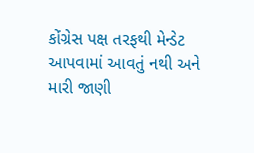કોંગ્રેસ પક્ષ તરફથી મેન્ડેટ આપવામાં આવતું નથી અને મારી જાણી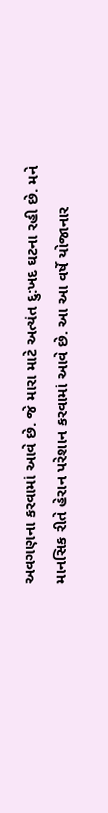અવગણના કરવામાં આવે છે. જે મારા માટે અત્યંત દુ:ખદ ઘટના રહી છે. મને માનસિક રીતે હેરાન પરેશાન કરવામાં આવે છે. આ આ વર્ષે યોજાનાર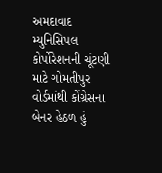અમદાવાદ મ્યુનિસિપલ કોર્પોરેશનની ચૂંટણી માટે ગોમતીપુર વોર્ડમાંથી કોંગ્રેસના બેનર હેઠળ હું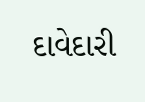દાવેદારી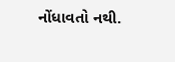નોંધાવતો નથી.